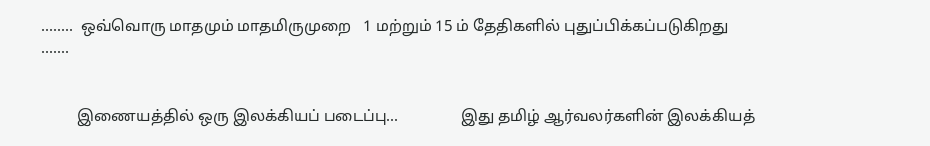........  ஒவ்வொரு மாதமும் மாதமிருமுறை   1 மற்றும் 15 ம் தேதிகளில் புதுப்பிக்கப்படுகிறது .......


         இணையத்தில் ஒரு இலக்கியப் படைப்பு...                இது தமிழ் ஆர்வலர்களின் இலக்கியத்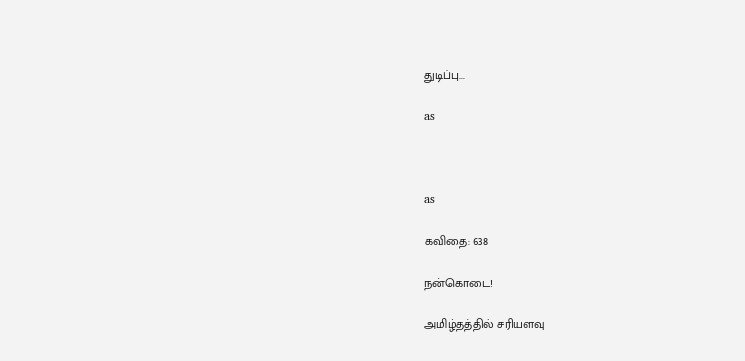துடிப்பு...

as



as

கவிதை: 638

நன்கொடை!

அமிழ்தத்தில் சரியளவு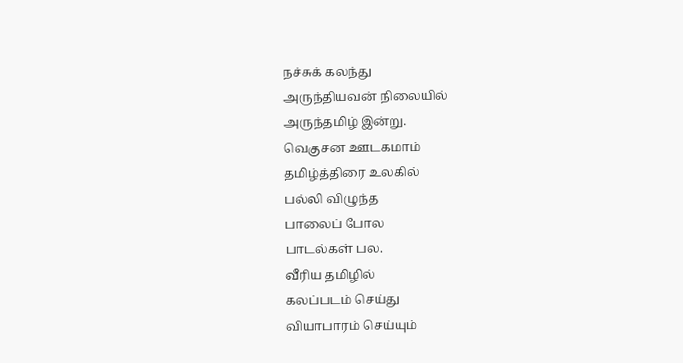நச்சுக் கலந்து
அருந்தியவன் நிலையில்
அருந்தமிழ் இன்று.
வெகுசன ஊடகமாம்
தமிழ்த்திரை உலகில்
பல்லி விழுந்த
பாலைப் போல
பாடல்கள் பல.
வீரிய தமிழில்
கலப்படம் செய்து
வியாபாரம் செய்யும்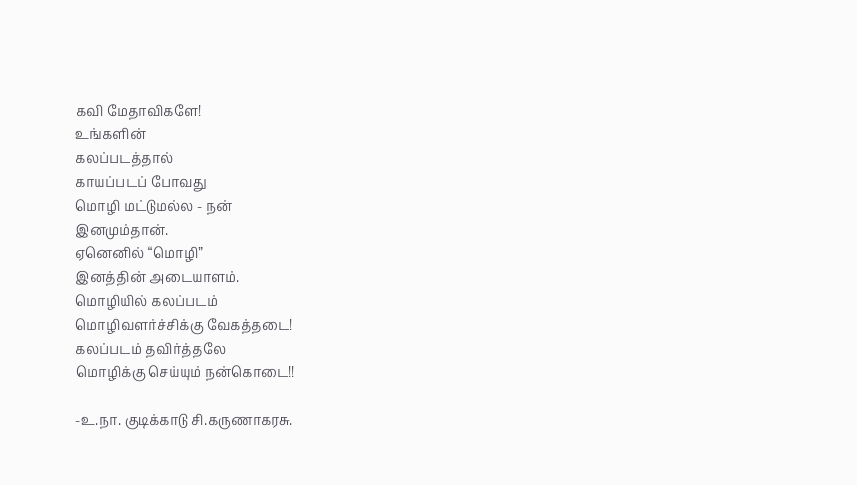கவி மேதாவிகளே!
உங்களின்
கலப்படத்தால்
காயப்படப் போவது
மொழி மட்டுமல்ல - நன்
இனமும்தான்.
ஏனெனில் “மொழி”
இனத்தின் அடையாளம்.
மொழியில் கலப்படம்
மொழிவளர்ச்சிக்கு வேகத்தடை!
கலப்படம் தவிர்த்தலே
மொழிக்கு செய்யும் நன்கொடை!!

-உ.நா. குடிக்காடு சி.கருணாகரசு.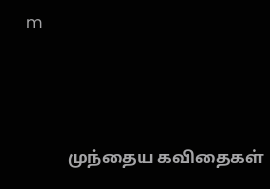m



          முந்தைய கவிதைகள்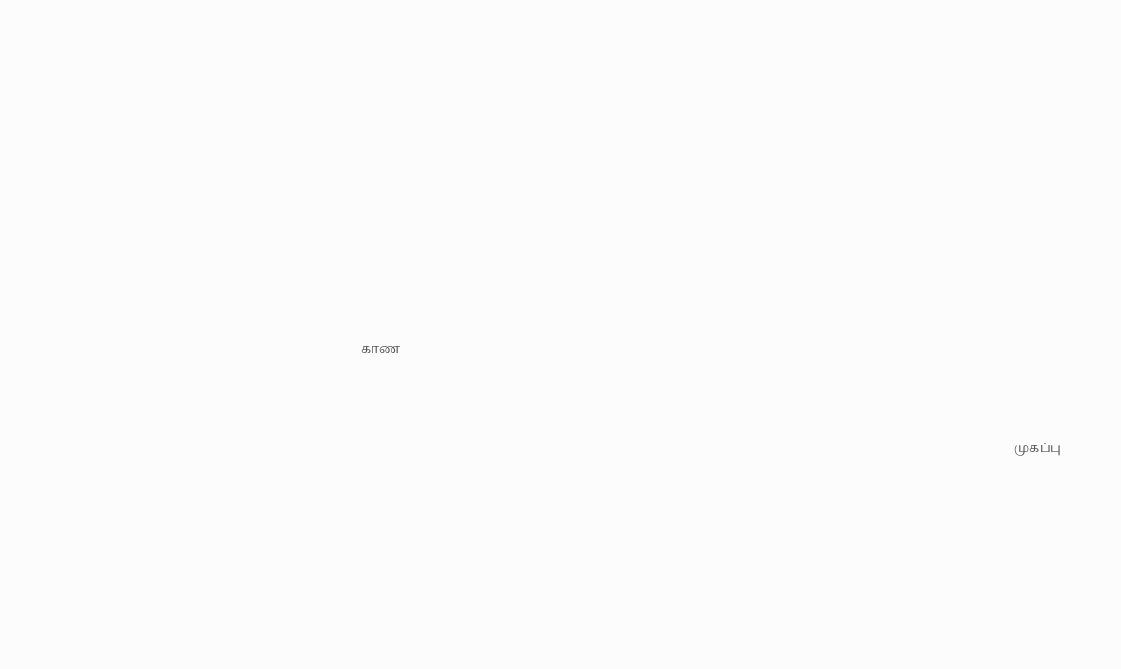காண




                                                                                                                                                                                                                 முகப்பு